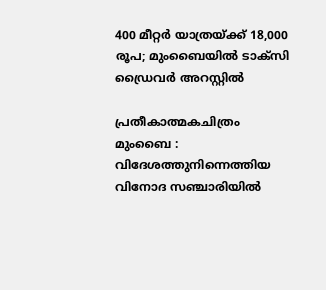400 മീറ്റർ യാത്രയ്ക്ക് 18,000 രൂപ; മുംബൈയിൽ ടാക്സി ഡ്രൈവർ അറസ്റ്റിൽ

പ്രതീകാത്മകചിത്രം
മുംബൈ : വിദേശത്തുനിന്നെത്തിയ വിനോദ സഞ്ചാരിയിൽ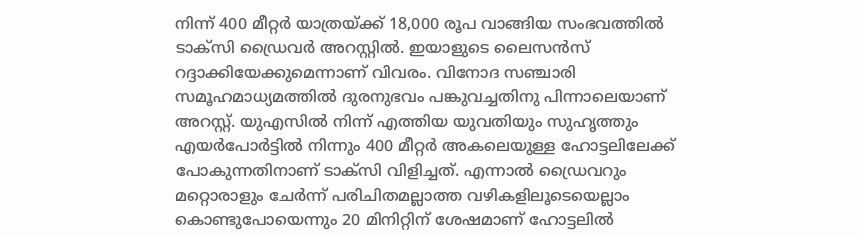നിന്ന് 400 മീറ്റർ യാത്രയ്ക്ക് 18,000 രൂപ വാങ്ങിയ സംഭവത്തിൽ ടാക്സി ഡ്രൈവർ അറസ്റ്റിൽ. ഇയാളുടെ ലൈസൻസ് റദ്ദാക്കിയേക്കുമെന്നാണ് വിവരം. വിനോദ സഞ്ചാരി സമൂഹമാധ്യമത്തിൽ ദുരനുഭവം പങ്കുവച്ചതിനു പിന്നാലെയാണ് അറസ്റ്റ്. യുഎസിൽ നിന്ന് എത്തിയ യുവതിയും സുഹൃത്തും എയർപോർട്ടിൽ നിന്നും 400 മീറ്റർ അകലെയുള്ള ഹോട്ടലിലേക്ക് പോകുന്നതിനാണ് ടാക്സി വിളിച്ചത്. എന്നാൽ ഡ്രൈവറും മറ്റൊരാളും ചേർന്ന് പരിചിതമല്ലാത്ത വഴികളിലൂടെയെല്ലാം കൊണ്ടുപോയെന്നും 20 മിനിറ്റിന് ശേഷമാണ് ഹോട്ടലിൽ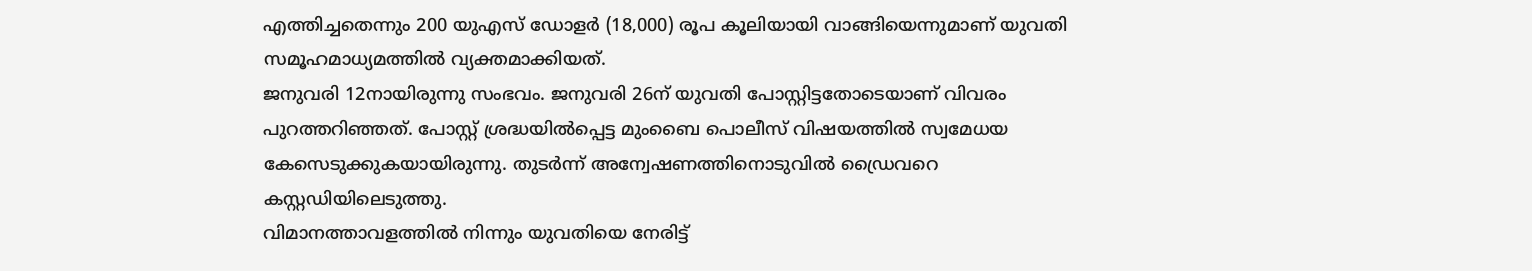എത്തിച്ചതെന്നും 200 യുഎസ് ഡോളർ (18,000) രൂപ കൂലിയായി വാങ്ങിയെന്നുമാണ് യുവതി സമൂഹമാധ്യമത്തിൽ വ്യക്തമാക്കിയത്.
ജനുവരി 12നായിരുന്നു സംഭവം. ജനുവരി 26ന് യുവതി പോസ്റ്റിട്ടതോടെയാണ് വിവരം പുറത്തറിഞ്ഞത്. പോസ്റ്റ് ശ്രദ്ധയിൽപ്പെട്ട മുംബൈ പൊലീസ് വിഷയത്തിൽ സ്വമേധയ കേസെടുക്കുകയായിരുന്നു. തുടർന്ന് അന്വേഷണത്തിനൊടുവിൽ ഡ്രൈവറെ കസ്റ്റഡിയിലെടുത്തു.
വിമാനത്താവളത്തിൽ നിന്നും യുവതിയെ നേരിട്ട്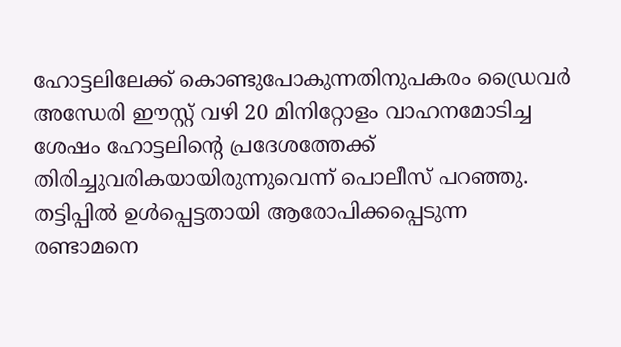ഹോട്ടലിലേക്ക് കൊണ്ടുപോകുന്നതിനുപകരം ഡ്രൈവർ അന്ധേരി ഈസ്റ്റ് വഴി 20 മിനിറ്റോളം വാഹനമോടിച്ച ശേഷം ഹോട്ടലിന്റെ പ്രദേശത്തേക്ക് തിരിച്ചുവരികയായിരുന്നുവെന്ന് പൊലീസ് പറഞ്ഞു. തട്ടിപ്പിൽ ഉൾപ്പെട്ടതായി ആരോപിക്കപ്പെടുന്ന രണ്ടാമനെ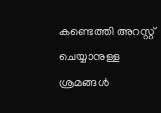കണ്ടെത്തി അറസ്റ്റ് ചെയ്യാനുള്ള ശ്രമങ്ങൾ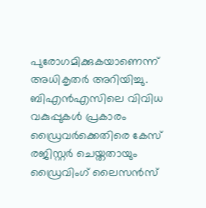പുരോഗമിക്കുകയാണെന്ന് അധികൃതർ അറിയിച്ചു.
ബിഎൻഎസിലെ വിവിധ വകുപ്പുകൾ പ്രകാരം ഡ്രൈവർക്കെതിരെ കേസ് രജിസ്റ്റർ ചെയ്തതായും ഡ്രൈവിംഗ് ലൈസൻസ്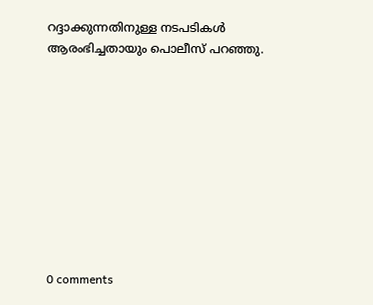റദ്ദാക്കുന്നതിനുള്ള നടപടികൾ ആരംഭിച്ചതായും പൊലീസ് പറഞ്ഞു.










0 comments